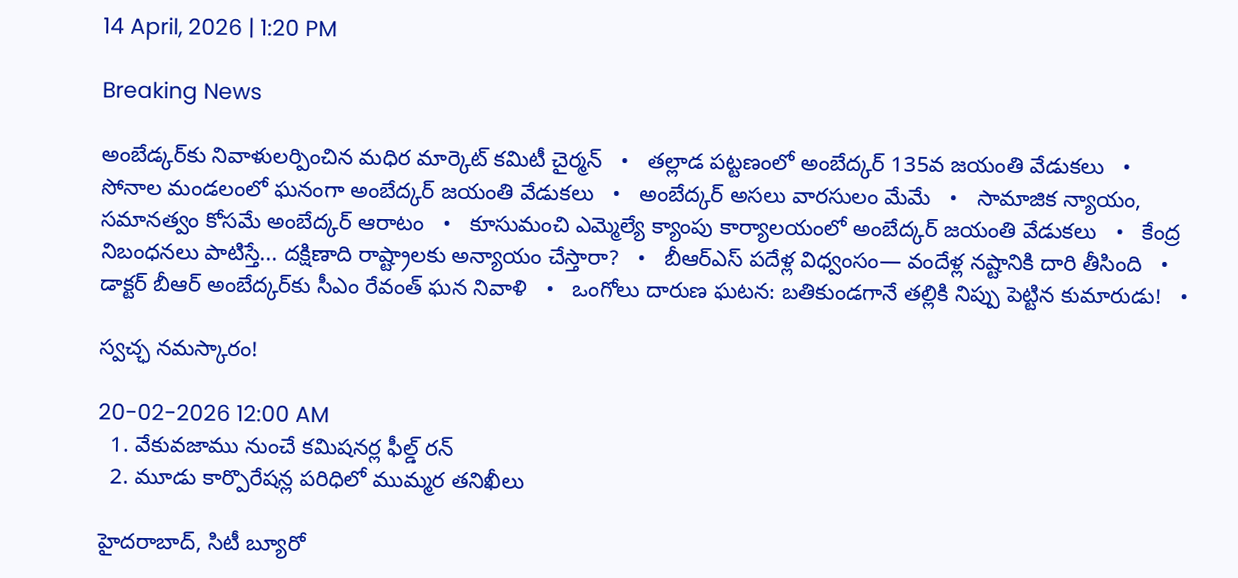14 April, 2026 | 1:20 PM

Breaking News

అంబేడ్కర్‌కు నివాళులర్పించిన మధిర మార్కెట్ కమిటీ చైర్మన్   •   తల్లాడ పట్టణంలో అంబేద్కర్ 135వ జయంతి వేడుకలు   •   సోనాల మండలంలో ఘనంగా అంబేద్కర్ జయంతి వేడుకలు   •   అంబేద్కర్ అసలు వారసులం మేమే   •   సామాజిక న్యాయం, సమానత్వం కోసమే అంబేద్కర్ ఆరాటం   •   కూసుమంచి ఎమ్మెల్యే క్యాంపు కార్యాలయంలో అంబేద్కర్ జయంతి వేడుకలు   •   కేంద్ర నిబంధనలు పాటిస్తే... దక్షిణాది రాష్ట్రాలకు అన్యాయం చేస్తారా?   •   బీఆర్ఎస్ పదేళ్ల విధ్వంసం— వందేళ్ల నష్టానికి దారి తీసింది   •   డాక్టర్ బీఆర్ అంబేద్కర్‌కు సీఎం రేవంత్ ఘన నివాళి   •   ఒంగోలు దారుణ ఘటన: బతికుండగానే తల్లికి నిప్పు పెట్టిన కుమారుడు!   •

స్వచ్ఛ నమస్కారం!

20-02-2026 12:00 AM
  1. వేకువజాము నుంచే కమిషనర్ల ఫీల్డ్ రన్
  2. మూడు కార్పొరేషన్ల పరిధిలో ముమ్మర తనిఖీలు

హైదరాబాద్, సిటీ బ్యూరో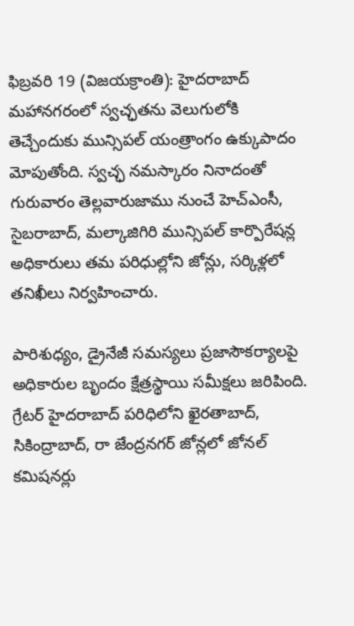ఫిబ్రవరి 19 (విజయక్రాంతి): హైదరాబాద్ మహానగరంలో స్వచ్ఛతను వెలుగులోకి తెచ్చేందుకు మున్సిపల్ యంత్రాంగం ఉక్కుపాదం మోపుతోంది. స్వచ్ఛ నమస్కారం నినాదంతో గురువారం తెల్లవారుజాము నుంచే హెచ్‌ఎంసీ, సైబరాబాద్, మల్కాజిగిరి మున్సిపల్ కార్పొరేషన్ల అధికారులు తమ పరిధుల్లోని జోన్లు, సర్కిళ్లలో తనిఖీలు నిర్వహించారు.

పారిశుధ్యం, డ్రైనేజీ సమస్యలు ప్రజాసౌకర్యాలపై అధికారుల బృందం క్షేత్రస్థాయి సమీక్షలు జరిపింది. గ్రేటర్ హైదరాబాద్ పరిధిలోని ఖైరతాబాద్, సికింద్రాబాద్, రా జేంద్రనగర్ జోన్లలో జోనల్ కమిషనర్లు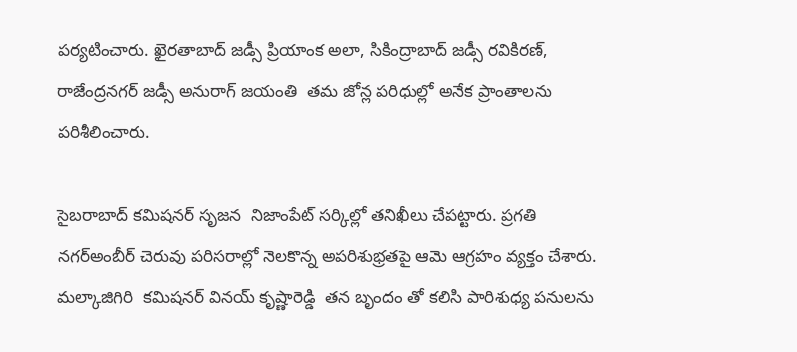పర్యటించారు. ఖైరతాబాద్ జడ్సీ ప్రియాంక అలా, సికింద్రాబాద్ జడ్సీ రవికిరణ్, రాజేంద్రనగర్ జడ్సీ అనురాగ్ జయంతి  తమ జోన్ల పరిధుల్లో అనేక ప్రాంతాలను పరిశీలించారు.

సైబరాబాద్ కమిషనర్ సృజన  నిజాంపేట్ సర్కిల్లో తనిఖీలు చేపట్టారు. ప్రగతి నగర్‌అంబీర్ చెరువు పరిసరాల్లో నెలకొన్న అపరిశుభ్రతపై ఆమె ఆగ్రహం వ్యక్తం చేశారు.  మల్కాజిగిరి  కమిషనర్ వినయ్ కృష్ణారెడ్డి  తన బృందం తో కలిసి పారిశుధ్య పనులను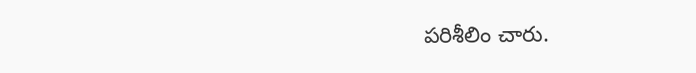పరిశీలిం చారు.